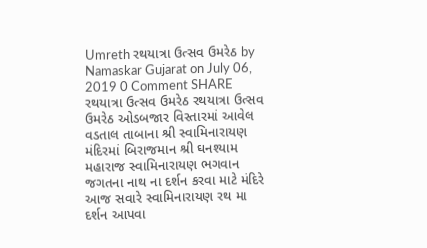Umreth રથયાત્રા ઉત્સવ ઉમરેઠ by Namaskar Gujarat on July 06, 2019 0 Comment SHARE રથયાત્રા ઉત્સવ ઉમરેઠ રથયાત્રા ઉત્સવ ઉમરેઠ ઓડબજાર વિસ્તારમાં આવેલ વડતાલ તાબાના શ્રી સ્વામિનારાયણ મંદિરમાં બિરાજમાન શ્રી ઘનશ્યામ મહારાજ સ્વામિનારાયણ ભગવાન જગતના નાથ ના દર્શન કરવા માટે મંદિરે આજ સવારે સ્વામિનારાયણ રથ મા દર્શન આપવા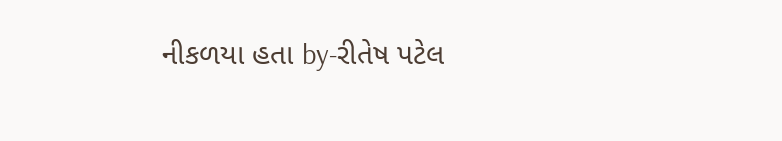નીકળયા હતા by-રીતેષ પટેલ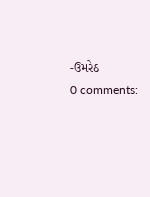-ઉમરેઠ
0 comments: